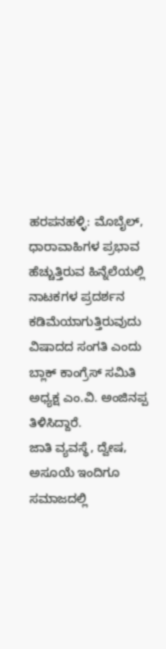ಹರಪನಹಳ್ಳಿ: ಮೊಬೈಲ್, ಧಾರಾವಾಹಿಗಳ ಪ್ರಭಾವ ಹೆಚ್ಚುತ್ತಿರುವ ಹಿನ್ನೆಲೆಯಲ್ಲಿ ನಾಟಕಗಳ ಪ್ರದರ್ಶನ ಕಡಿಮೆಯಾಗುತ್ತಿರುವುದು ವಿಷಾದದ ಸಂಗತಿ ಎಂದು ಬ್ಲಾಕ್ ಕಾಂಗ್ರೆಸ್ ಸಮಿತಿ ಅಧ್ಯಕ್ಷ ಎಂ.ವಿ. ಅಂಜಿನಪ್ಪ ತಿಳಿಸಿದ್ದಾರೆ.
ಜಾತಿ ವ್ಯವಸ್ಥೆ, ದ್ವೇಷ, ಅಸೂಯೆ ಇಂದಿಗೂ ಸಮಾಜದಲ್ಲಿ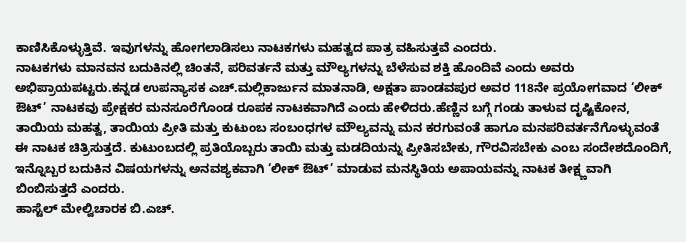ಕಾಣಿಸಿಕೊಳ್ಳುತ್ತಿವೆ. ಇವುಗಳನ್ನು ಹೋಗಲಾಡಿಸಲು ನಾಟಕಗಳು ಮಹತ್ವದ ಪಾತ್ರ ವಹಿಸುತ್ತವೆ ಎಂದರು.
ನಾಟಕಗಳು ಮಾನವನ ಬದುಕಿನಲ್ಲಿ ಚಿಂತನೆ, ಪರಿವರ್ತನೆ ಮತ್ತು ಮೌಲ್ಯಗಳನ್ನು ಬೆಳೆಸುವ ಶಕ್ತಿ ಹೊಂದಿವೆ ಎಂದು ಅವರು ಅಭಿಪ್ರಾಯಪಟ್ಟರು.ಕನ್ನಡ ಉಪನ್ಯಾಸಕ ಎಚ್.ಮಲ್ಲಿಕಾರ್ಜುನ ಮಾತನಾಡಿ, ಅಕ್ಷತಾ ಪಾಂಡವಪುರ ಅವರ 118ನೇ ಪ್ರಯೋಗವಾದ ‘ಲೀಕ್ ಔಟ್’ ನಾಟಕವು ಪ್ರೇಕ್ಷಕರ ಮನಸೂರೆಗೊಂಡ ರೂಪಕ ನಾಟಕವಾಗಿದೆ ಎಂದು ಹೇಳಿದರು.ಹೆಣ್ಣಿನ ಬಗ್ಗೆ ಗಂಡು ತಾಳುವ ದೃಷ್ಟಿಕೋನ, ತಾಯಿಯ ಮಹತ್ವ, ತಾಯಿಯ ಪ್ರೀತಿ ಮತ್ತು ಕುಟುಂಬ ಸಂಬಂಧಗಳ ಮೌಲ್ಯವನ್ನು ಮನ ಕರಗುವಂತೆ ಹಾಗೂ ಮನಪರಿವರ್ತನೆಗೊಳ್ಳುವಂತೆ ಈ ನಾಟಕ ಚಿತ್ರಿಸುತ್ತದೆ. ಕುಟುಂಬದಲ್ಲಿ ಪ್ರತಿಯೊಬ್ಬರು ತಾಯಿ ಮತ್ತು ಮಡದಿಯನ್ನು ಪ್ರೀತಿಸಬೇಕು, ಗೌರವಿಸಬೇಕು ಎಂಬ ಸಂದೇಶದೊಂದಿಗೆ, ಇನ್ನೊಬ್ಬರ ಬದುಕಿನ ವಿಷಯಗಳನ್ನು ಅನವಶ್ಯಕವಾಗಿ ‘ಲೀಕ್ ಔಟ್’ ಮಾಡುವ ಮನಸ್ಥಿತಿಯ ಅಪಾಯವನ್ನು ನಾಟಕ ತೀಕ್ಷ್ಣವಾಗಿ ಬಿಂಬಿಸುತ್ತದೆ ಎಂದರು.
ಹಾಸ್ಟೆಲ್ ಮೇಲ್ವಿಚಾರಕ ಬಿ.ಎಚ್.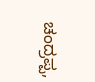ಚಂದ್ರಪ್ಪ,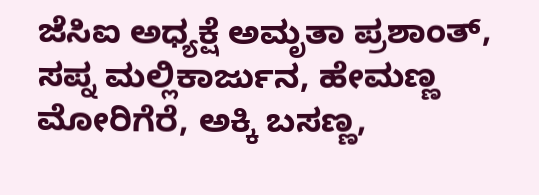ಜೆಸಿಐ ಅಧ್ಯಕ್ಷೆ ಅಮೃತಾ ಪ್ರಶಾಂತ್, ಸಪ್ನ ಮಲ್ಲಿಕಾರ್ಜುನ, ಹೇಮಣ್ಣ ಮೋರಿಗೆರೆ, ಅಕ್ಕಿ ಬಸಣ್ಣ,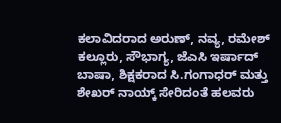ಕಲಾವಿದರಾದ ಅರುಣ್, ನವ್ಯ, ರಮೇಶ್ ಕಲ್ಲೂರು, ಸೌಭಾಗ್ಯ, ಜೆಎಸಿ ಇರ್ಷಾದ್ ಬಾಷಾ, ಶಿಕ್ಷಕರಾದ ಸಿ.ಗಂಗಾಧರ್ ಮತ್ತು ಶೇಖರ್ ನಾಯ್ಕ್ ಸೇರಿದಂತೆ ಹಲವರು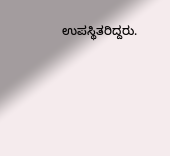ಉಪಸ್ಥಿತರಿದ್ದರು.